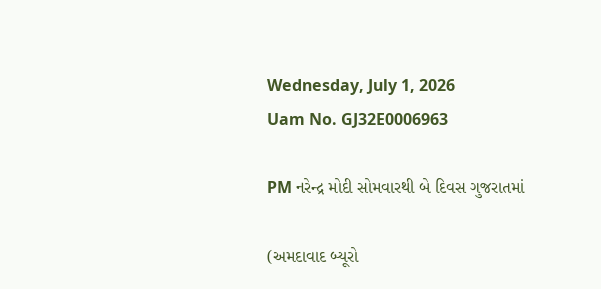Wednesday, July 1, 2026
Uam No. GJ32E0006963

PM નરેન્દ્ર મોદી સોમવારથી બે દિવસ ગુજરાતમાં

(અમદાવાદ બ્યૂરો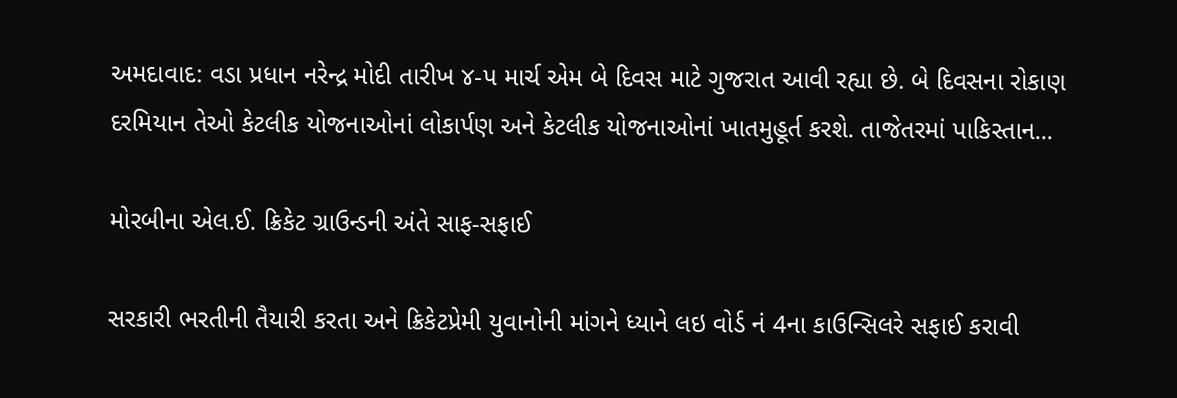અમદાવાદ: વડા પ્રધાન નરેન્દ્ર મોદી તારીખ ૪-પ માર્ચ એમ બે દિવસ માટે ગુજરાત આવી રહ્યા છે. બે દિવસના રોકાણ દરમિયાન તેઓ કેટલીક યોજનાઓનાં લોકાર્પણ અને કેટલીક યોજનાઓનાં ખાતમુહૂર્ત કરશે. તાજેતરમાં પાકિસ્તાન...

મોરબીના એલ.ઈ. ક્રિકેટ ગ્રાઉન્ડની અંતે સાફ-સફાઈ

સરકારી ભરતીની તૈયારી કરતા અને ક્રિકેટપ્રેમી યુવાનોની માંગને ધ્યાને લઇ વોર્ડ નં 4ના કાઉન્સિલરે સફાઈ કરાવી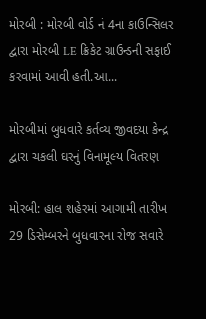મોરબી : મોરબી વોર્ડ નં 4ના કાઉન્સિલર દ્વારા મોરબી LE ક્રિકેટ ગ્રાઉન્ડની સફાઈ કરવામાં આવી હતી.આ...

મોરબીમાં બુધવારે કર્તવ્ય જીવદયા કેન્દ્ર દ્વારા ચકલી ઘરનું વિનામૂલ્ય વિતરણ

મોરબી: હાલ શહેરમાં આગામી તારીખ 29 ડિસેમ્બરને બુધવારના રોજ સવારે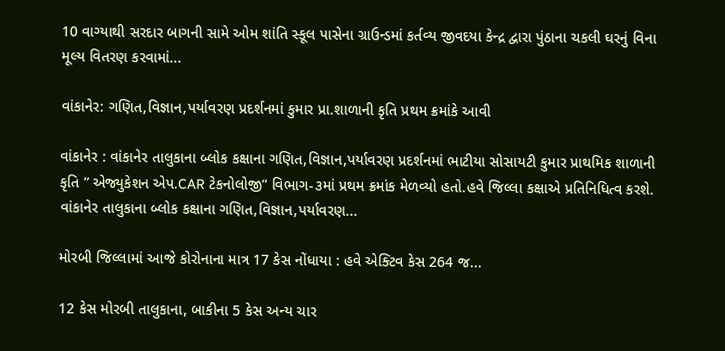10 વાગ્યાથી સરદાર બાગની સામે ઓમ શાંતિ સ્કૂલ પાસેના ગ્રાઉન્ડમાં કર્તવ્ય જીવદયા કેન્દ્ર દ્વારા પુંઠાના ચકલી ઘરનું વિના મૂલ્ય વિતરણ કરવામાં...

વાંકાનેર: ગણિત,વિજ્ઞાન,પર્યાવરણ પ્રદર્શનમાં કુમાર પ્રા.શાળાની કૃતિ પ્રથમ ક્રમાંકે આવી

વાંકાનેર : વાંકાનેર તાલુકાના બ્લોક કક્ષાના ગણિત,વિજ્ઞાન,પર્યાવરણ પ્રદર્શનમાં ભાટીયા સોસાયટી કુમાર પ્રાથમિક શાળાની કૃતિ ” એજ્યુકેશન એપ.CAR ટેકનોલોજી” વિભાગ-૩માં પ્રથમ ક્રમાંક મેળવ્યો હતો.હવે જિલ્લા કક્ષાએ પ્રતિનિધિત્વ કરશે. વાંકાનેર તાલુકાના બ્લોક કક્ષાના ગણિત,વિજ્ઞાન,પર્યાવરણ...

મોરબી જિલ્લામાં આજે કોરોનાના માત્ર 17 કેસ નોંધાયા : હવે એક્ટિવ કેસ 264 જ...

12 કેસ મોરબી તાલુકાના, બાકીના 5 કેસ અન્ય ચાર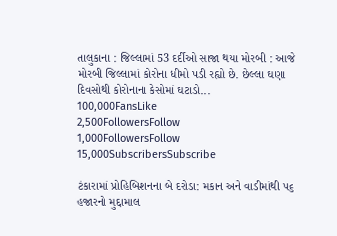તાલુકાના : જિલ્લામાં 53 દર્દીઓ સાજા થયા મોરબી : આજે મોરબી જિલ્લામાં કોરોના ધીમો પડી રહ્યો છે. છેલ્લા ઘણા દિવસોથી કોરોનાના કેસોમાં ઘટાડો...
100,000FansLike
2,500FollowersFollow
1,000FollowersFollow
15,000SubscribersSubscribe

ટંકારામાં પ્રોહિબિશનના બે દરોડા: મકાન અને વાડીમાંથી ૫૬ હજારનો મુદ્દામાલ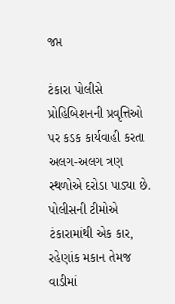જપ્ત

ટંકારા પોલીસે પ્રોહિબિશનની પ્રવૃત્તિઓ પર કડક કાર્યવાહી કરતા અલગ-અલગ ત્રણ સ્થળોએ દરોડા પાડ્યા છે. પોલીસની ટીમોએ ટંકારામાંથી એક કાર, રહેણાંક મકાન તેમજ વાડીમાં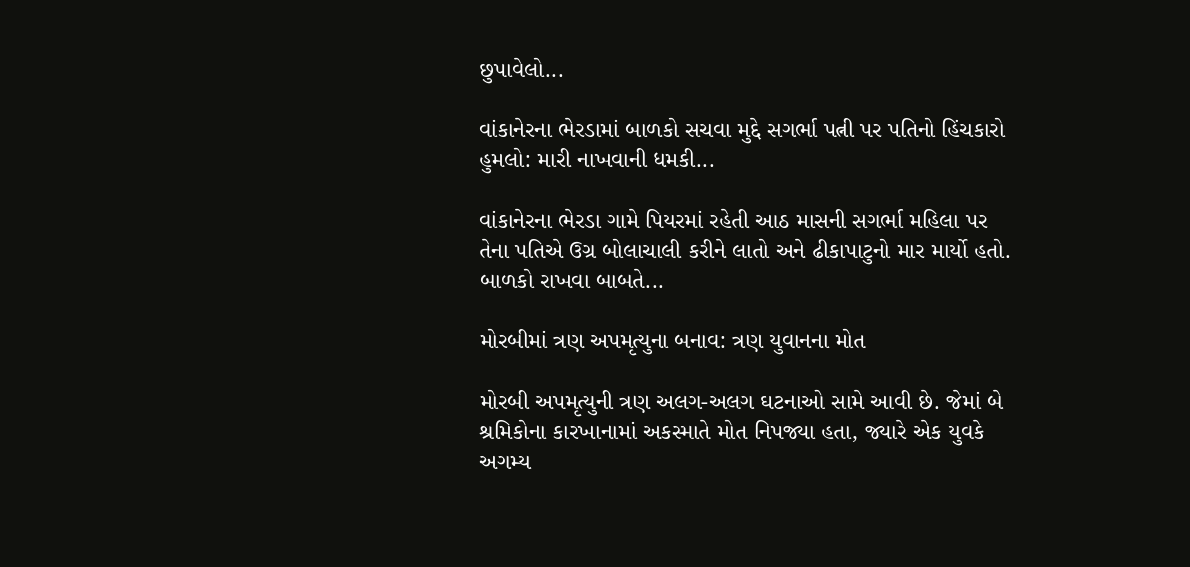છુપાવેલો...

વાંકાનેરના ભેરડામાં બાળકો સચવા મુદ્દે સગર્ભા પત્ની પર પતિનો હિંચકારો હુમલો: મારી નાખવાની ધમકી...

વાંકાનેરના ભેરડા ગામે પિયરમાં રહેતી આઠ માસની સગર્ભા મહિલા પર તેના પતિએ ઉગ્ર બોલાચાલી કરીને લાતો અને ઢીકાપાટુનો માર માર્યો હતો. બાળકો રાખવા બાબતે...

મોરબીમાં ત્રણ અપમૃત્યુના બનાવ: ત્રણ યુવાનના મોત

મોરબી અપમૃત્યુની ત્રણ અલગ-અલગ ઘટનાઓ સામે આવી છે. જેમાં બે શ્રમિકોના કારખાનામાં અકસ્માતે મોત નિપજ્યા હતા, જ્યારે એક યુવકે અગમ્ય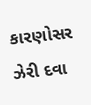કારણોસર ઝેરી દવા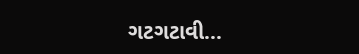ગટગટાવી...